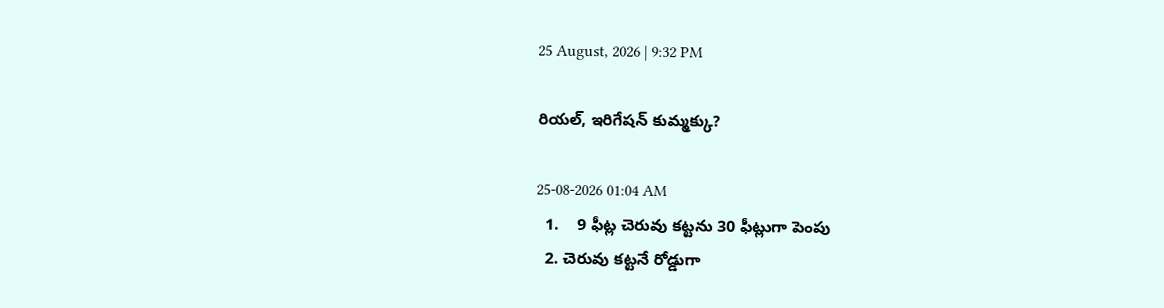25 August, 2026 | 9:32 PM

రియల్, ఇరిగేషన్ కుమ్మక్కు?

25-08-2026 01:04 AM
  1.    9 ఫీట్ల చెరువు కట్టను 30 ఫీట్లుగా పెంపు
  2. చెరువు కట్టనే రోడ్డుగా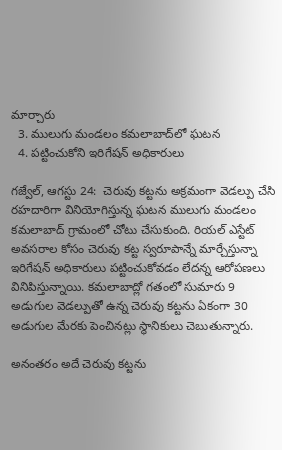మార్చారు
  3. ములుగు మండలం కమలాబాద్‌లో ఘటన
  4. పట్టించుకోని ఇరిగేషన్ అధికారులు

గజ్వేల్, ఆగస్టు 24:  చెరువు కట్టను అక్రమంగా వెడల్పు చేసి రహదారిగా వినియోగిస్తున్న ఘటన ములుగు మండలం కమలాబాద్ గ్రామంలో చోటు చేసుకుంది. రియల్ ఎస్టేట్ అవసరాల కోసం చెరువు కట్ట స్వరూపాన్నే మార్చేస్తున్నా ఇరిగేషన్ అధికారులు పట్టించుకోవడం లేదన్న ఆరోపణలు వినిపిస్తున్నాయి. కమలాబాద్లో గతంలో సుమారు 9 అడుగుల వెడల్పుతో ఉన్న చెరువు కట్టను ఏకంగా 30 అడుగుల మేరకు పెంచినట్లు స్థానికులు చెబుతున్నారు.

అనంతరం అదే చెరువు కట్టను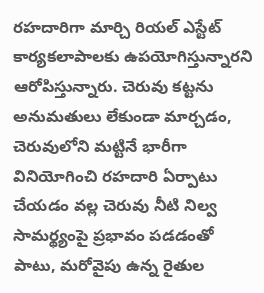రహదారిగా మార్చి రియల్ ఎస్టేట్ కార్యకలాపాలకు ఉపయోగిస్తున్నారని ఆరోపిస్తున్నారు. చెరువు కట్టను అనుమతులు లేకుండా మార్చడం, చెరువులోని మట్టినే భారీగా వినియోగించి రహదారి ఏర్పాటు చేయడం వల్ల చెరువు నీటి నిల్వ సామర్థ్యంపై ప్రభావం పడడంతో పాటు, మరోవైపు ఉన్న రైతుల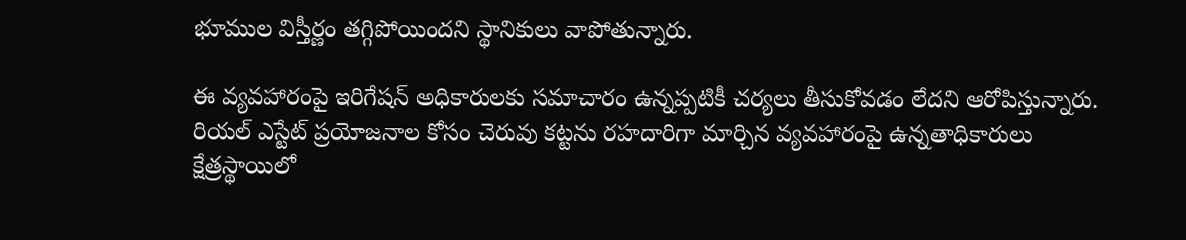భూముల విస్తీర్ణం తగ్గిపోయిందని స్థానికులు వాపోతున్నారు.

ఈ వ్యవహారంపై ఇరిగేషన్ అధికారులకు సమాచారం ఉన్నప్పటికీ చర్యలు తీసుకోవడం లేదని ఆరోపిస్తున్నారు. రియల్ ఎస్టేట్ ప్రయోజనాల కోసం చెరువు కట్టను రహదారిగా మార్చిన వ్యవహారంపై ఉన్నతాధికారులు క్షేత్రస్థాయిలో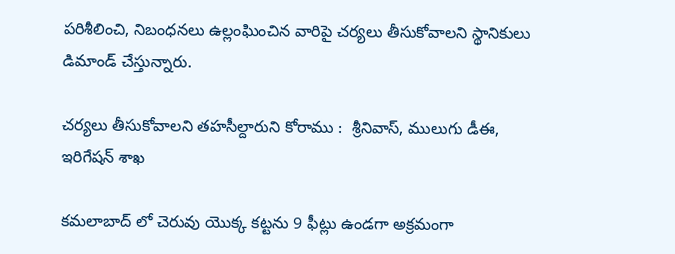పరిశీలించి, నిబంధనలు ఉల్లంఘించిన వారిపై చర్యలు తీసుకోవాలని స్థానికులు డిమాండ్ చేస్తున్నారు.

చర్యలు తీసుకోవాలని తహసీల్దారుని కోరాము :  శ్రీనివాస్, ములుగు డీఈ,  ఇరిగేషన్ శాఖ

కమలాబాద్ లో చెరువు యొక్క కట్టను 9 ఫీట్లు ఉండగా అక్రమంగా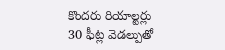కొందరు రియాల్టర్లు 30 ఫీట్ల వెడల్పుతో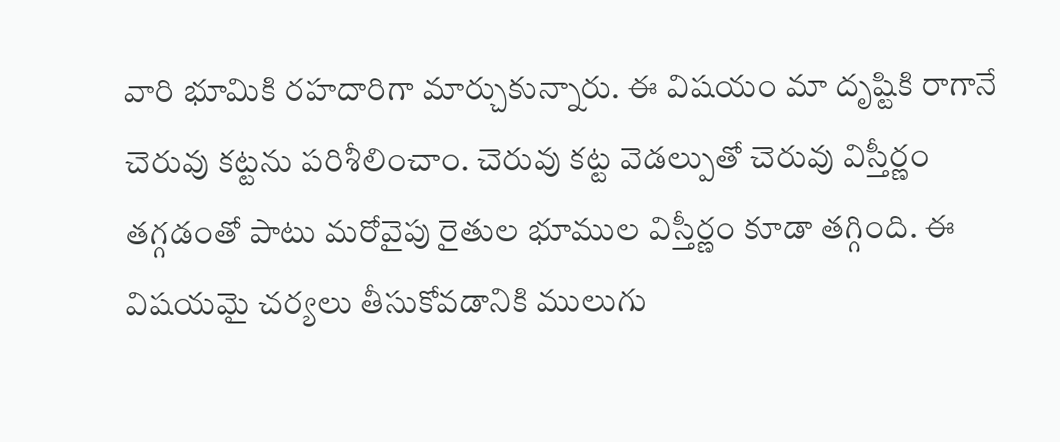వారి భూమికి రహదారిగా మార్చుకున్నారు. ఈ విషయం మా దృష్టికి రాగానే చెరువు కట్టను పరిశీలించాం. చెరువు కట్ట వెడల్పుతో చెరువు విస్తీర్ణం తగ్గడంతో పాటు మరోవైపు రైతుల భూముల విస్తీర్ణం కూడా తగ్గింది. ఈ విషయమై చర్యలు తీసుకోవడానికి ములుగు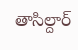తాసిల్దార్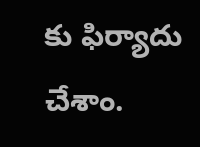కు ఫిర్యాదు చేశాం.